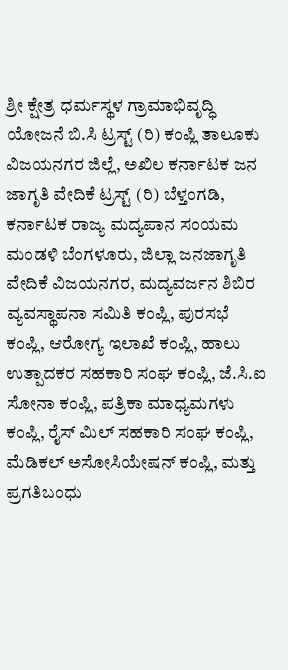ಶ್ರೀ ಕ್ಷೇತ್ರ ಧರ್ಮಸ್ಥಳ ಗ್ರಾಮಾಭಿವೃದ್ಧಿ ಯೋಜನೆ ಬಿ.ಸಿ ಟ್ರಸ್ಟ್ (ರಿ) ಕಂಪ್ಲಿ ತಾಲೂಕು ವಿಜಯನಗರ ಜಿಲ್ಲೆ, ಅಖಿಲ ಕರ್ನಾಟಕ ಜನ ಜಾಗೃತಿ ವೇದಿಕೆ ಟ್ರಸ್ಟ್ (ರಿ) ಬೆಳ್ತಂಗಡಿ, ಕರ್ನಾಟಕ ರಾಜ್ಯ ಮದ್ಯಪಾನ ಸಂಯಮ ಮಂಡಳಿ ಬೆಂಗಳೂರು, ಜಿಲ್ಲಾ ಜನಜಾಗೃತಿ ವೇದಿಕೆ ವಿಜಯನಗರ, ಮದ್ಯವರ್ಜನ ಶಿಬಿರ ವ್ಯವಸ್ಥಾಪನಾ ಸಮಿತಿ ಕಂಪ್ಲಿ, ಪುರಸಭೆ ಕಂಪ್ಲಿ, ಆರೋಗ್ಯ ಇಲಾಖೆ ಕಂಪ್ಲಿ, ಹಾಲು ಉತ್ಪಾದಕರ ಸಹಕಾರಿ ಸಂಘ ಕಂಪ್ಲಿ, ಜೆ.ಸಿ.ಐ ಸೋನಾ ಕಂಪ್ಲಿ, ಪತ್ರಿಕಾ ಮಾಧ್ಯಮಗಳು ಕಂಪ್ಲಿ, ರೈಸ್ ಮಿಲ್ ಸಹಕಾರಿ ಸಂಘ ಕಂಪ್ಲಿ, ಮೆಡಿಕಲ್ ಅಸೋಸಿಯೇಷನ್ ಕಂಪ್ಲಿ, ಮತ್ತು ಪ್ರಗತಿಬಂಧು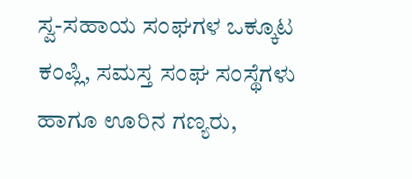ಸ್ವ-ಸಹಾಯ ಸಂಘಗಳ ಒಕ್ಕೂಟ ಕಂಪ್ಲಿ, ಸಮಸ್ತ ಸಂಘ ಸಂಸ್ಥೆಗಳು ಹಾಗೂ ಊರಿನ ಗಣ್ಯರು,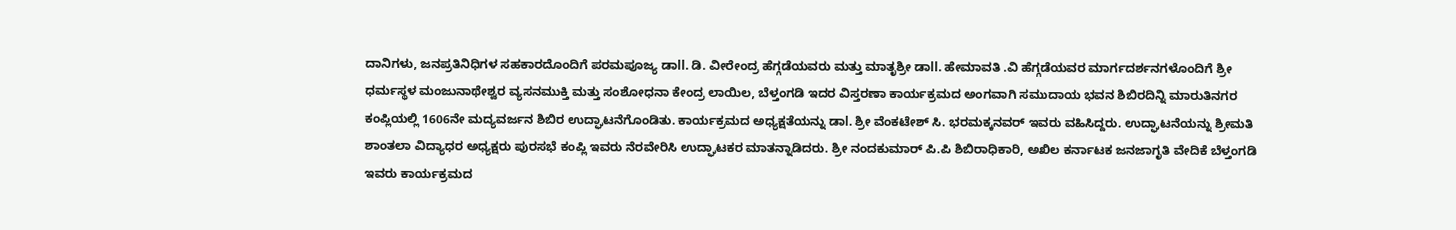ದಾನಿಗಳು, ಜನಪ್ರತಿನಿಧಿಗಳ ಸಹಕಾರದೊಂದಿಗೆ ಪರಮಪೂಜ್ಯ ಡಾll. ಡಿ. ವೀರೇಂದ್ರ ಹೆಗ್ಗಡೆಯವರು ಮತ್ತು ಮಾತೃಶ್ರೀ ಡಾll. ಹೇಮಾವತಿ .ವಿ ಹೆಗ್ಗಡೆಯವರ ಮಾರ್ಗದರ್ಶನಗಳೊಂದಿಗೆ ಶ್ರೀ ಧರ್ಮಸ್ಥಳ ಮಂಜುನಾಥೇಶ್ವರ ವ್ಯಸನಮುಕ್ತಿ ಮತ್ತು ಸಂಶೋಧನಾ ಕೇಂದ್ರ ಲಾಯಿಲ, ಬೆಳ್ತಂಗಡಿ ಇದರ ವಿಸ್ತರಣಾ ಕಾರ್ಯಕ್ರಮದ ಅಂಗವಾಗಿ ಸಮುದಾಯ ಭವನ ಶಿಬಿರದಿನ್ನಿ ಮಾರುತಿನಗರ ಕಂಪ್ಲಿಯಲ್ಲಿ 1606ನೇ ಮದ್ಯವರ್ಜನ ಶಿಬಿರ ಉದ್ಘಾಟನೆಗೊಂಡಿತು. ಕಾರ್ಯಕ್ರಮದ ಅಧ್ಯಕ್ಷತೆಯನ್ನು ಡಾl. ಶ್ರೀ ವೆಂಕಟೇಶ್ ಸಿ. ಭರಮಕ್ಕನವರ್ ಇವರು ವಹಿಸಿದ್ದರು. ಉದ್ಘಾಟನೆಯನ್ನು ಶ್ರೀಮತಿ ಶಾಂತಲಾ ವಿದ್ಯಾಧರ ಅಧ್ಯಕ್ಷರು ಪುರಸಭೆ ಕಂಪ್ಲಿ ಇವರು ನೆರವೇರಿಸಿ ಉದ್ಘಾಟಕರ ಮಾತನ್ನಾಡಿದರು. ಶ್ರೀ ನಂದಕುಮಾರ್ ಪಿ.ಪಿ ಶಿಬಿರಾಧಿಕಾರಿ, ಅಖಿಲ ಕರ್ನಾಟಕ ಜನಜಾಗೃತಿ ವೇದಿಕೆ ಬೆಳ್ತಂಗಡಿ ಇವರು ಕಾರ್ಯಕ್ರಮದ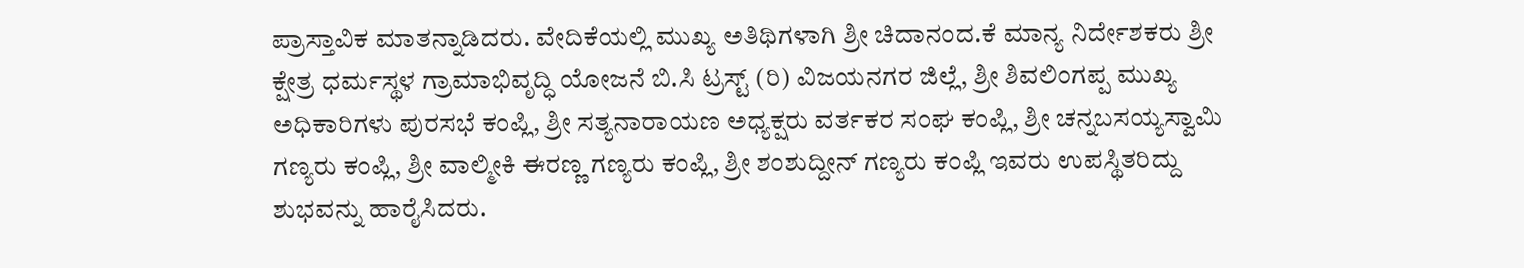ಪ್ರಾಸ್ತಾವಿಕ ಮಾತನ್ನಾಡಿದರು. ವೇದಿಕೆಯಲ್ಲಿ ಮುಖ್ಯ ಅತಿಥಿಗಳಾಗಿ ಶ್ರೀ ಚಿದಾನಂದ.ಕೆ ಮಾನ್ಯ ನಿರ್ದೇಶಕರು ಶ್ರೀ ಕ್ಷೇತ್ರ ಧರ್ಮಸ್ಥಳ ಗ್ರಾಮಾಭಿವೃದ್ಧಿ ಯೋಜನೆ ಬಿ.ಸಿ ಟ್ರಸ್ಟ್ (ರಿ) ವಿಜಯನಗರ ಜಿಲ್ಲೆ, ಶ್ರೀ ಶಿವಲಿಂಗಪ್ಪ ಮುಖ್ಯ ಅಧಿಕಾರಿಗಳು ಪುರಸಭೆ ಕಂಪ್ಲಿ, ಶ್ರೀ ಸತ್ಯನಾರಾಯಣ ಅಧ್ಯಕ್ಷರು ವರ್ತಕರ ಸಂಘ ಕಂಪ್ಲಿ, ಶ್ರೀ ಚನ್ನಬಸಯ್ಯಸ್ವಾಮಿ ಗಣ್ಯರು ಕಂಪ್ಲಿ, ಶ್ರೀ ವಾಲ್ಮೀಕಿ ಈರಣ್ಣ ಗಣ್ಯರು ಕಂಪ್ಲಿ, ಶ್ರೀ ಶಂಶುದ್ದೀನ್ ಗಣ್ಯರು ಕಂಪ್ಲಿ ಇವರು ಉಪಸ್ಥಿತರಿದ್ದು ಶುಭವನ್ನು ಹಾರೈಸಿದರು.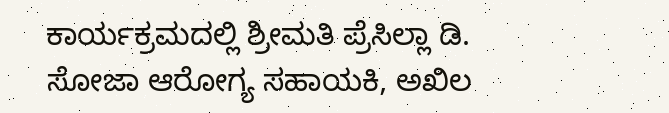ಕಾರ್ಯಕ್ರಮದಲ್ಲಿ ಶ್ರೀಮತಿ ಪ್ರೆಸಿಲ್ಲಾ ಡಿ. ಸೋಜಾ ಆರೋಗ್ಯ ಸಹಾಯಕಿ, ಅಖಿಲ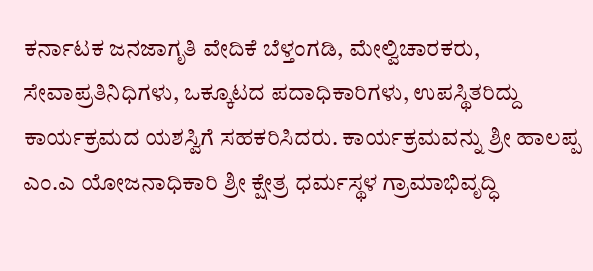ಕರ್ನಾಟಕ ಜನಜಾಗೃತಿ ವೇದಿಕೆ ಬೆಳ್ತಂಗಡಿ, ಮೇಲ್ವಿಚಾರಕರು, ಸೇವಾಪ್ರತಿನಿಧಿಗಳು, ಒಕ್ಕೂಟದ ಪದಾಧಿಕಾರಿಗಳು, ಉಪಸ್ಥಿತರಿದ್ದು ಕಾರ್ಯಕ್ರಮದ ಯಶಸ್ವಿಗೆ ಸಹಕರಿಸಿದರು. ಕಾರ್ಯಕ್ರಮವನ್ನು ಶ್ರೀ ಹಾಲಪ್ಪ ಎಂ.ಎ ಯೋಜನಾಧಿಕಾರಿ ಶ್ರೀ ಕ್ಷೇತ್ರ ಧರ್ಮಸ್ಥಳ ಗ್ರಾಮಾಭಿವೃದ್ಧಿ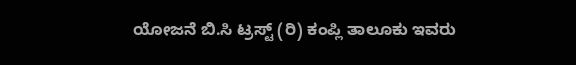ಯೋಜನೆ ಬಿ.ಸಿ ಟ್ರಸ್ಟ್ (ರಿ) ಕಂಪ್ಲಿ ತಾಲೂಕು ಇವರು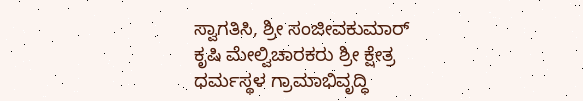ಸ್ವಾಗತಿಸಿ, ಶ್ರೀ ಸಂಜೀವಕುಮಾರ್ ಕೃಷಿ ಮೇಲ್ವಿಚಾರಕರು ಶ್ರೀ ಕ್ಷೇತ್ರ ಧರ್ಮಸ್ಥಳ ಗ್ರಾಮಾಭಿವೃದ್ಧಿ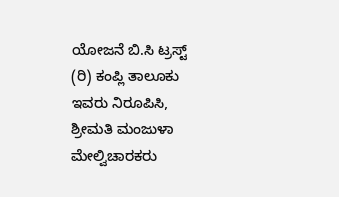ಯೋಜನೆ ಬಿ.ಸಿ ಟ್ರಸ್ಟ್ (ರಿ) ಕಂಪ್ಲಿ ತಾಲೂಕು ಇವರು ನಿರೂಪಿಸಿ, ಶ್ರೀಮತಿ ಮಂಜುಳಾ ಮೇಲ್ವಿಚಾರಕರು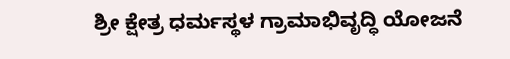ಶ್ರೀ ಕ್ಷೇತ್ರ ಧರ್ಮಸ್ಥಳ ಗ್ರಾಮಾಭಿವೃದ್ಧಿ ಯೋಜನೆ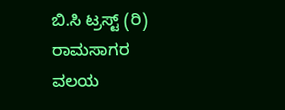ಬಿ.ಸಿ ಟ್ರಸ್ಟ್ (ರಿ) ರಾಮಸಾಗರ ವಲಯ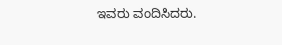ಇವರು ವಂದಿಸಿದರು.